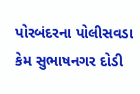પોરબંદરના પોલીસવડા કેમ સુભાષનગર દોડી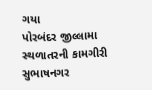ગયા
પોરબંદર જીલ્લામા સ્થળાતરની કામગીરી
સુભાષનગર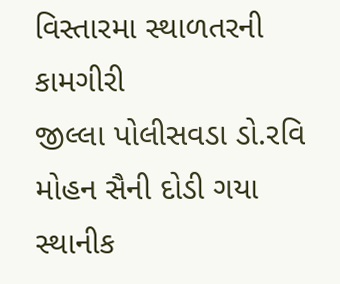વિસ્તારમા સ્થાળતરની કામગીરી
જીલ્લા પોલીસવડા ડો.રવિ મોહન સૈની દોડી ગયા
સ્થાનીક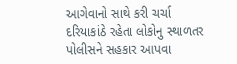આગેવાનો સાથે કરી ચર્ચા
દરિયાકાંઠે રહેતા લોકોનુ સ્થાળતર
પોલીસને સહકાર આપવા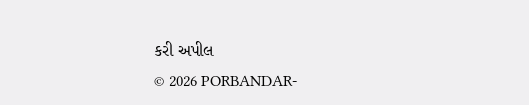કરી અપીલ
© 2026 PORBANDAR-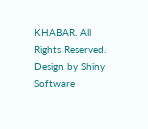KHABAR. All Rights Reserved. Design by Shiny Software